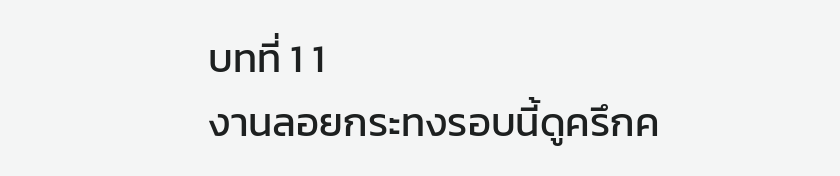บทที่ 1 1
งานลอยกระทงรอบนี้ดูครึกค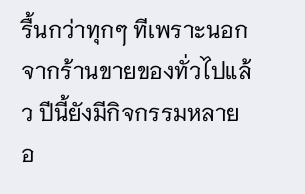รื้นกว่าทุกๆ ทีเพราะนอกจากร้านขายของทั่วไปแล้ว ปีนี้ยังมีกิจกรรมหลายอ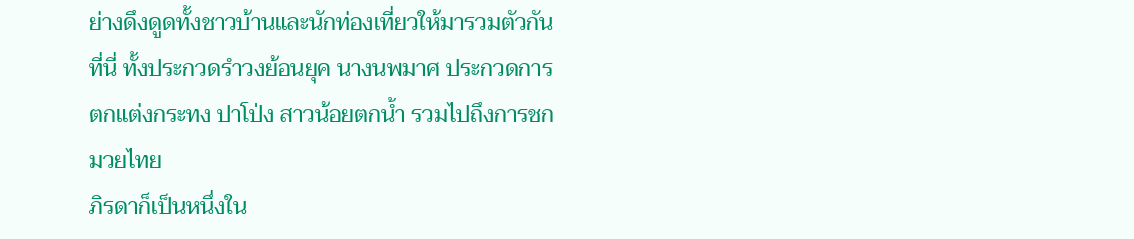ย่างดึงดูดทั้งชาวบ้านและนักท่องเที่ยวให้มารวมตัวกันที่นี่ ทั้งประกวดรำวงย้อนยุค นางนพมาศ ประกวดการตกแต่งกระทง ปาโป่ง สาวน้อยตกน้ำ รวมไปถึงการชกมวยไทย
ภิรดาก็เป็นหนึ่งใน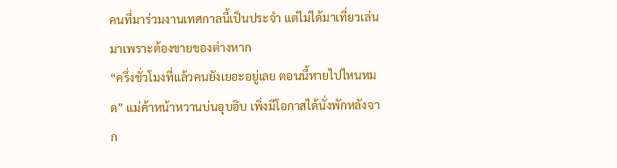คนที่มาร่วมงานเทศกาลนี้เป็นประจำ แต่ไม่ได้มาเที่ยวเล่นมาเพราะต้องขายของต่างหาก
“ครึ่งชั่วโมงที่แล้วคนยังเยอะอยู่เลย ตอนนี้หายไปไหนหมด” แม่ค้าหน้าหวานบ่นอุบอิบ เพิ่งมีโอกาสได้นั่งพักหลังจาก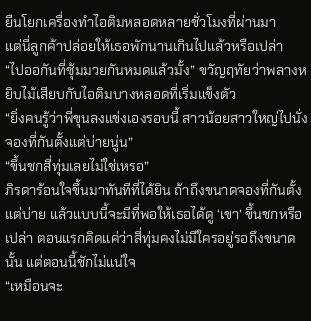ยืนโยกเครื่องทำไอติมหลอดหลายชั่วโมงที่ผ่านมา
แต่นี่ลูกค้าปล่อยให้เธอพักนานเกินไปแล้วหรือเปล่า
“ไปออกันที่ซุ้มมวยกันหมดแล้วมั้ง” ขวัญฤทัยว่าพลางหยิบไม้เสียบกับไอติมบางหลอดที่เริ่มแข็งตัว
“ยิ่งคนรู้ว่าพี่ขุนลงแข่งเองรอบนี้ สาวน้อยสาวใหญ่ไปนั่งจองที่กันตั้งแต่บ่ายนู่น”
“ขึ้นชกสี่ทุ่มเลยไม่ใช่เหรอ”
ภิรดาร้อนใจขึ้นมาทันทีที่ได้ยิน ถ้าถึงขนาดจองที่กันตั้งแต่บ่าย แล้วแบบนี้จะมีที่พอให้เธอได้ดู ‘เขา’ ขึ้นชกหรือเปล่า ตอนแรกคิดแค่ว่าสี่ทุ่มคงไม่มีใครอยู่รอถึงขนาดนั้น แต่ตอนนี้ชักไม่แน่ใจ
“เหมือนจะ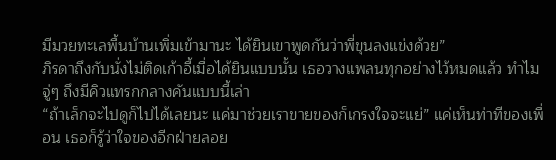มีมวยทะเลพื้นบ้านเพิ่มเข้ามานะ ได้ยินเขาพูดกันว่าพี่ขุนลงแข่งด้วย”
ภิรดาถึงกับนั่งไม่ติดเก้าอี้เมื่อได้ยินแบบนั้น เธอวางแพลนทุกอย่างไว้หมดแล้ว ทำไมจู่ๆ ถึงมีคิวแทรกกลางคันแบบนี้เล่า
“ถ้าเล็กจะไปดูก็ไปได้เลยนะ แค่มาช่วยเราขายของก็เกรงใจจะแย่” แค่เห็นท่าทีของเพื่อน เธอก็รู้ว่าใจของอีกฝ่ายลอย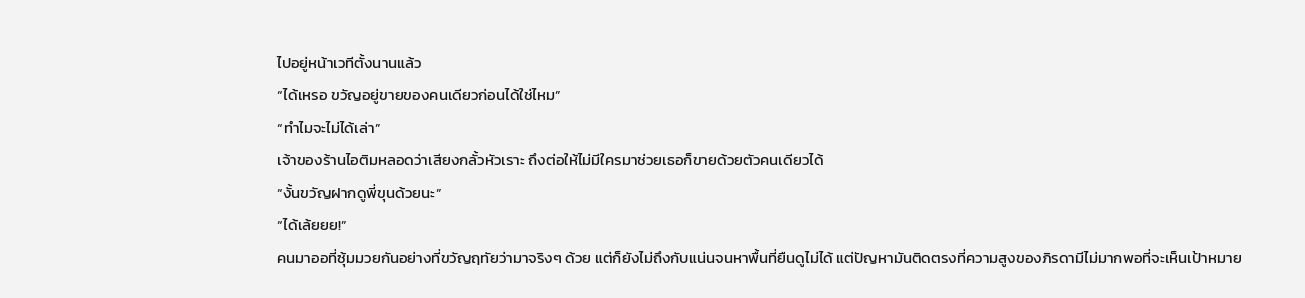ไปอยู่หน้าเวทีตั้งนานแล้ว
“ได้เหรอ ขวัญอยู่ขายของคนเดียวก่อนได้ใช่ไหม”
“ทำไมจะไม่ได้เล่า”
เจ้าของร้านไอติมหลอดว่าเสียงกลั้วหัวเราะ ถึงต่อให้ไม่มีใครมาช่วยเธอก็ขายด้วยตัวคนเดียวได้
“งั้นขวัญฝากดูพี่ขุนด้วยนะ”
“ได้เล้ยยย!”
คนมาออที่ซุ้มมวยกันอย่างที่ขวัญฤทัยว่ามาจริงๆ ด้วย แต่ก็ยังไม่ถึงกับแน่นจนหาพื้นที่ยืนดูไม่ได้ แต่ปัญหามันติดตรงที่ความสูงของภิรดามีไม่มากพอที่จะเห็นเป้าหมาย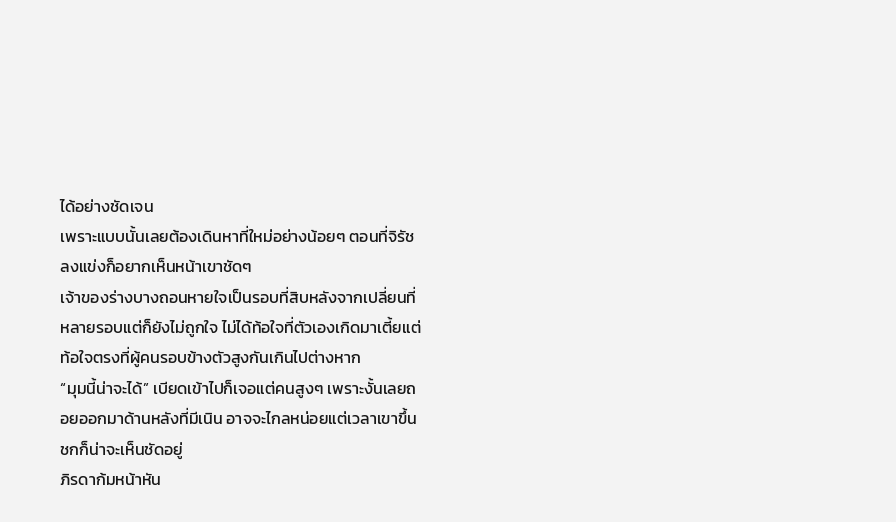ได้อย่างชัดเจน
เพราะแบบนั้นเลยต้องเดินหาที่ใหม่อย่างน้อยๆ ตอนที่จิรัชลงแข่งก็อยากเห็นหน้าเขาชัดๆ
เจ้าของร่างบางถอนหายใจเป็นรอบที่สิบหลังจากเปลี่ยนที่หลายรอบแต่ก็ยังไม่ถูกใจ ไม่ได้ท้อใจที่ตัวเองเกิดมาเตี้ยแต่ท้อใจตรงที่ผู้คนรอบข้างตัวสูงกันเกินไปต่างหาก
“มุมนี้น่าจะได้” เบียดเข้าไปก็เจอแต่คนสูงๆ เพราะงั้นเลยถอยออกมาด้านหลังที่มีเนิน อาจจะไกลหน่อยแต่เวลาเขาขึ้นชกก็น่าจะเห็นชัดอยู่
ภิรดาก้มหน้าหัน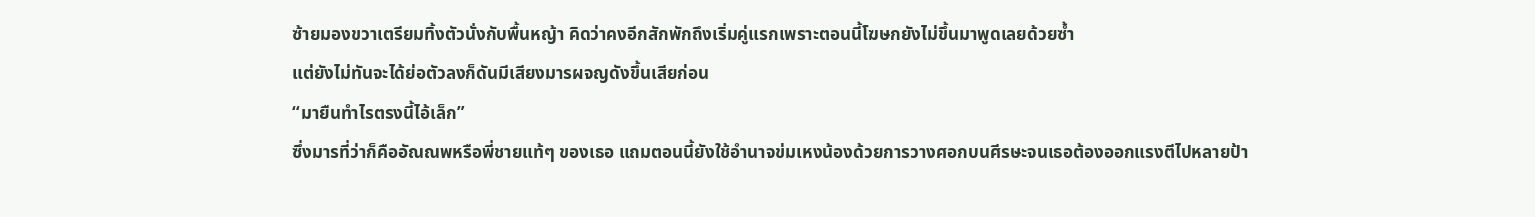ซ้ายมองขวาเตรียมทิ้งตัวนั่งกับพื้นหญ้า คิดว่าคงอีกสักพักถึงเริ่มคู่แรกเพราะตอนนี้โฆษกยังไม่ขึ้นมาพูดเลยด้วยซ้ำ
แต่ยังไม่ทันจะได้ย่อตัวลงก็ดันมีเสียงมารผจญดังขึ้นเสียก่อน
“มายืนทำไรตรงนี้ไอ้เล็ก”
ซึ่งมารที่ว่าก็คืออัณณพหรือพี่ชายแท้ๆ ของเธอ แถมตอนนี้ยังใช้อำนาจข่มเหงน้องด้วยการวางศอกบนศีรษะจนเธอต้องออกแรงตีไปหลายป้า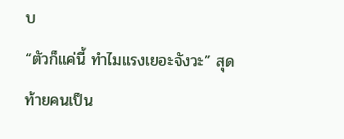บ
“ตัวก็แค่นี้ ทำไมแรงเยอะจังวะ” สุดท้ายคนเป็น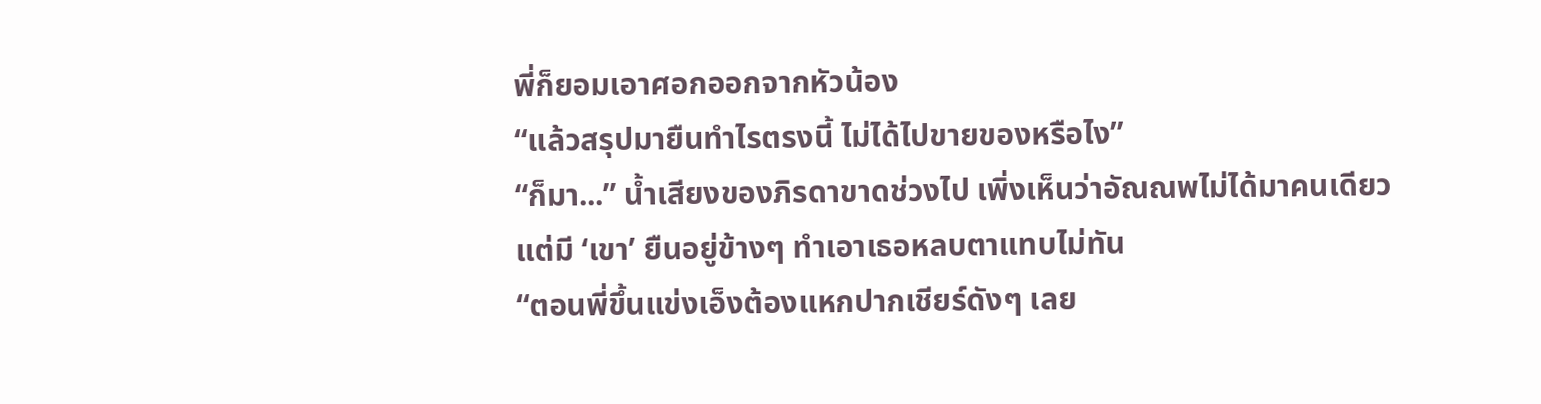พี่ก็ยอมเอาศอกออกจากหัวน้อง
“แล้วสรุปมายืนทำไรตรงนี้ ไม่ได้ไปขายของหรือไง”
“ก็มา...” น้ำเสียงของภิรดาขาดช่วงไป เพิ่งเห็นว่าอัณณพไม่ได้มาคนเดียวแต่มี ‘เขา’ ยืนอยู่ข้างๆ ทำเอาเธอหลบตาแทบไม่ทัน
“ตอนพี่ขึ้นแข่งเอ็งต้องแหกปากเชียร์ดังๆ เลย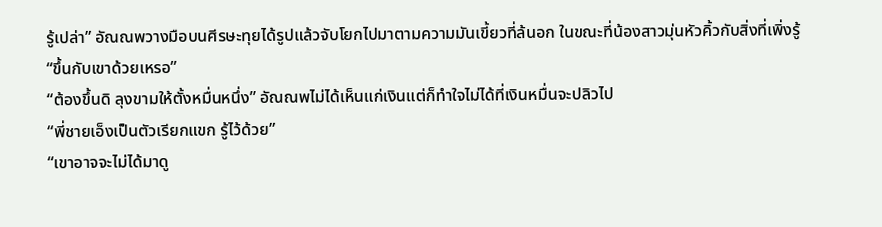รู้เปล่า” อัณณพวางมือบนศีรษะทุยได้รูปแล้วจับโยกไปมาตามความมันเขี้ยวที่ล้นอก ในขณะที่น้องสาวมุ่นหัวคิ้วกับสิ่งที่เพิ่งรู้
“ขึ้นกับเขาด้วยเหรอ”
“ต้องขึ้นดิ ลุงขามให้ตั้งหมื่นหนึ่ง” อัณณพไม่ได้เห็นแก่เงินแต่ก็ทำใจไม่ได้ที่เงินหมื่นจะปลิวไป
“พี่ชายเอ็งเป็นตัวเรียกแขก รู้ไว้ด้วย”
“เขาอาจจะไม่ได้มาดู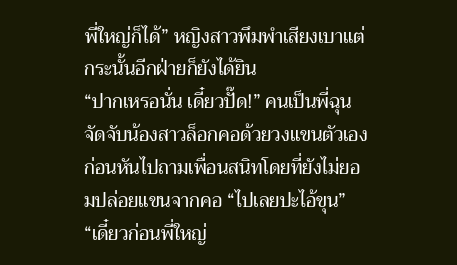พี่ใหญ่ก็ได้” หญิงสาวพึมพำเสียงเบาแต่กระนั้นอีกฝ่ายก็ยังได้ยิน
“ปากเหรอนั่น เดี๋ยวปั๊ด!” คนเป็นพี่ฉุนจัดจับน้องสาวล็อกคอด้วยวงแขนตัวเอง ก่อนหันไปถามเพื่อนสนิทโดยที่ยังไม่ยอมปล่อยแขนจากคอ “ไปเลยปะไอ้ขุน”
“เดี๋ยวก่อนพี่ใหญ่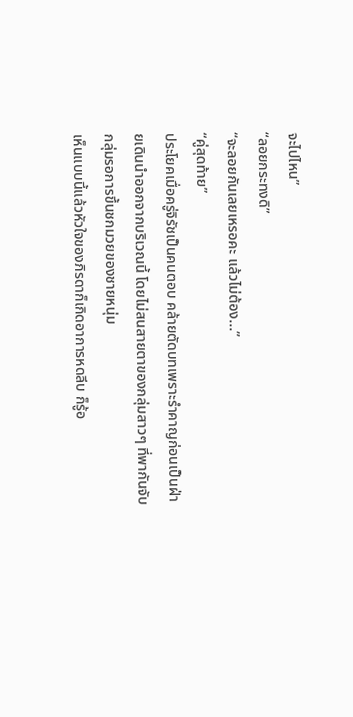จะไปไหน”
“ลอยกระทงดิ”
“จะลอยกันเลยเหรอคะ แล้วไม่ต้อง...”
“คู่สุดท้าย”
ประโยคเมื่อครู่จิรัชเป็นคนตอบ คล้ายตัดบทเพราะรำคาญก่อนเป็นฝ่ายเดินนำออกจากบริเวณนี้ โดยไม่สนสายตาของกลุ่มสาวๆ ที่พากันจับกลุ่มรอการขึ้นชกมวยของชายหนุ่ม
เห็นแบบนี้แล้วหัวใจของภิรดาก็เกิดอาการหดลีบ ก็รู้อ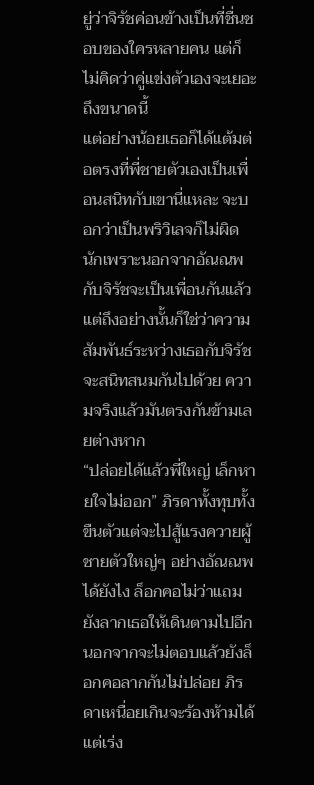ยู่ว่าจิรัชค่อนข้างเป็นที่ชื่นชอบของใครหลายคน แต่ก็ไม่คิดว่าคู่แข่งตัวเองจะเยอะถึงขนาดนี้
แต่อย่างน้อยเธอก็ได้แต้มต่อตรงที่พี่ชายตัวเองเป็นเพื่อนสนิทกับเขานี่แหละ จะบอกว่าเป็นพริวิเลจก็ไม่ผิดนักเพราะนอกจากอัณณพกับจิรัชจะเป็นเพื่อนกันแล้ว
แต่ถึงอย่างนั้นก็ใช่ว่าความสัมพันธ์ระหว่างเธอกับจิรัชจะสนิทสนมกันไปด้วย ความจริงแล้วมันตรงกันข้ามเลยต่างหาก
“ปล่อยได้แล้วพี่ใหญ่ เล็กหายใจไม่ออก” ภิรดาทั้งทุบทั้งขืนตัวแต่จะไปสู้แรงควายผู้ชายตัวใหญ่ๆ อย่างอัณณพได้ยังไง ล็อกคอไม่ว่าแถมยังลากเธอให้เดินตามไปอีก
นอกจากจะไม่ตอบแล้วยังล็อกคอลากกันไม่ปล่อย ภิรดาเหนื่อยเกินจะร้องห้ามได้แต่เร่ง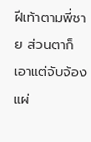ฝีเท้าตามพี่ชาย ส่วนตาก็เอาแต่จับจ้องแผ่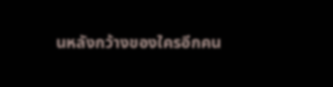นหลังกว้างของใครอีกคน